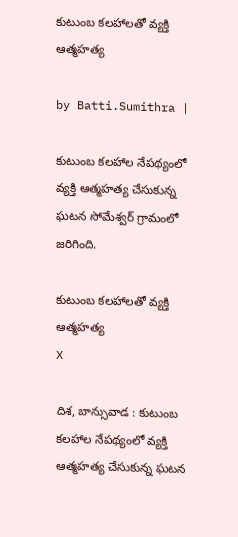కుటుంబ కలహాలతో వ్యక్తి ఆత్మహత్య

by Batti.Sumithra |

కుటుంబ కలహాల నేపథ్యంలో వ్యక్తి ఆత్మహత్య చేసుకున్న ఘటన సోమేశ్వర్ గ్రామంలో జరిగింది.

కుటుంబ కలహాలతో వ్యక్తి ఆత్మహత్య
X

దిశ, బాన్సువాడ : కుటుంబ కలహాల నేపథ్యంలో వ్యక్తి ఆత్మహత్య చేసుకున్న ఘటన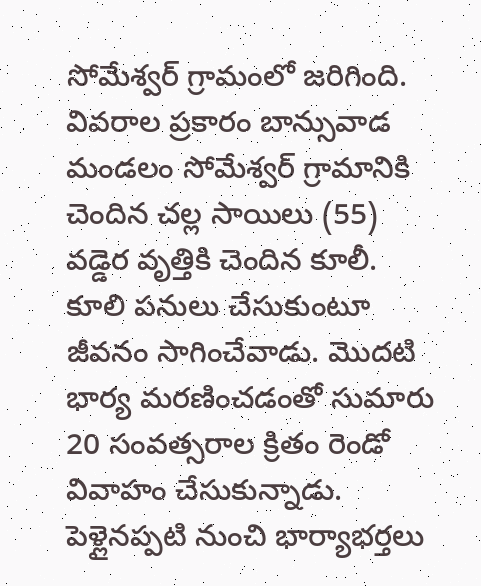సోమేశ్వర్ గ్రామంలో జరిగింది. వివరాల ప్రకారం బాన్సువాడ మండలం సోమేశ్వర్ గ్రామానికి చెందిన చల్ల సాయిలు (55) వడ్డెర వృత్తికి చెందిన కూలీ. కూలి పనులు చేసుకుంటూ జీవనం సాగించేవాడు. మొదటి భార్య మరణించడంతో సుమారు 20 సంవత్సరాల క్రితం రెండో వివాహం చేసుకున్నాడు. పెళ్లైనప్పటి నుంచి భార్యాభర్తలు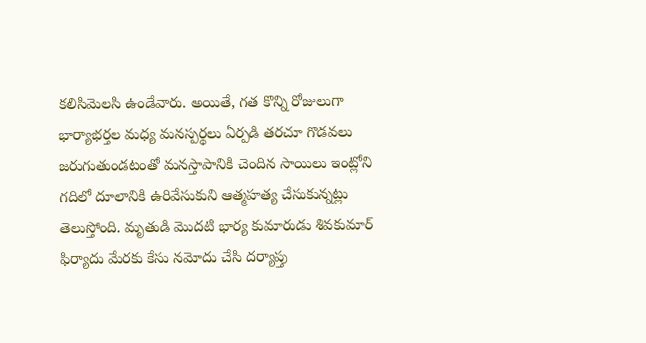కలిసిమెలసి ఉండేవారు. అయితే, గత కొన్ని రోజులుగా భార్యాభర్తల మధ్య మనస్పర్థలు ఏర్పడి తరచూ గొడవలు జరుగుతుండటంతో మనస్తాపానికి చెందిన సాయిలు ఇంట్లోని గదిలో దూలానికి ఉరివేసుకుని ఆత్మహత్య చేసుకున్నట్లు తెలుస్తోంది. మృతుడి మొదటి భార్య కుమారుడు శివకుమార్ ఫిర్యాదు మేరకు కేసు నమోదు చేసి దర్యాప్తు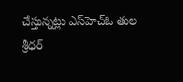చేస్తున్నట్లు ఎస్‌హెచ్‌ఓ తుల శ్రీధర్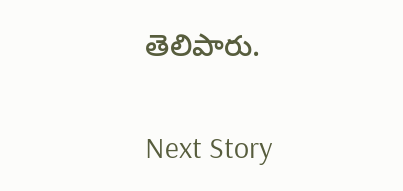తెలిపారు.

Next Story